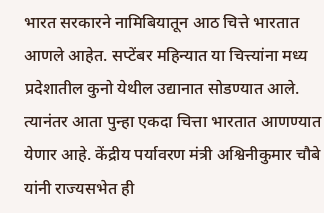भारत सरकारने नामिबियातून आठ चित्ते भारतात आणले आहेत. सप्टेंबर महिन्यात या चित्त्यांना मध्य प्रदेशातील कुनो येथील उद्यानात सोडण्यात आले. त्यानंतर आता पुन्हा एकदा चित्ता भारतात आणण्यात येणार आहे. केंद्रीय पर्यावरण मंत्री अश्विनीकुमार चौबे यांनी राज्यसभेत ही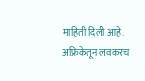माहिती दिली आहे.
अफ्रिकेतून लवकरच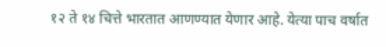१२ ते १४ चित्ते भारतात आणण्यात येणार आहे. येत्या पाच वर्षात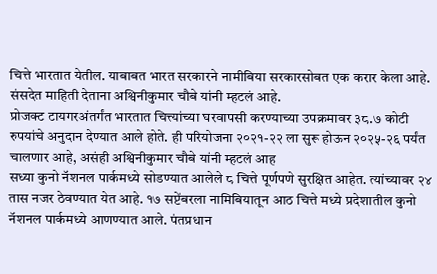चित्ते भारतात येतील. याबाबत भारत सरकारने नामीबिया सरकारसोबत एक करार केला आहे. संसदेत माहिती देताना अश्विनीकुमार चौबे यांनी म्हटलं आहे.
प्रोजक्ट टायगरअंतर्गंत भारतात चित्त्यांच्या घरवापसी करण्याच्या उपक्रमावर ३८.७ कोटी रुपयांचे अनुदान देण्यात आले होते. ही परियोजना २०२१-२२ ला सुरू होऊन २०२५-२६ पर्यंत चालणार आहे, असंही अश्विनीकुमार चौबे यांनी म्हटलं आह
सध्या कुनो नॅशनल पार्कमध्ये सोडण्यात आलेले ८ चित्ते पूर्णपणे सुरक्षित आहेत. त्यांच्यावर २४ तास नजर ठेवण्यात येत आहे. १७ सप्टेंबरला नामिबियातून आठ चित्ते मध्ये प्रदेशातील कुनो नॅशनल पार्कमध्ये आणण्यात आले. पंतप्रधान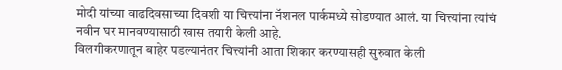मोदी यांच्या वाढदिवसाच्या दिवशी या चित्त्यांना नॅशनल पार्कमध्ये सोडण्यात आलं. या चित्त्यांना त्यांचं नवीन घर मानवण्यासाठी खास तयारी केली आहे.
विलगीकरणातून बाहेर पडल्यानंतर चित्त्यांनी आता शिकार करण्यासही सुरुवात केली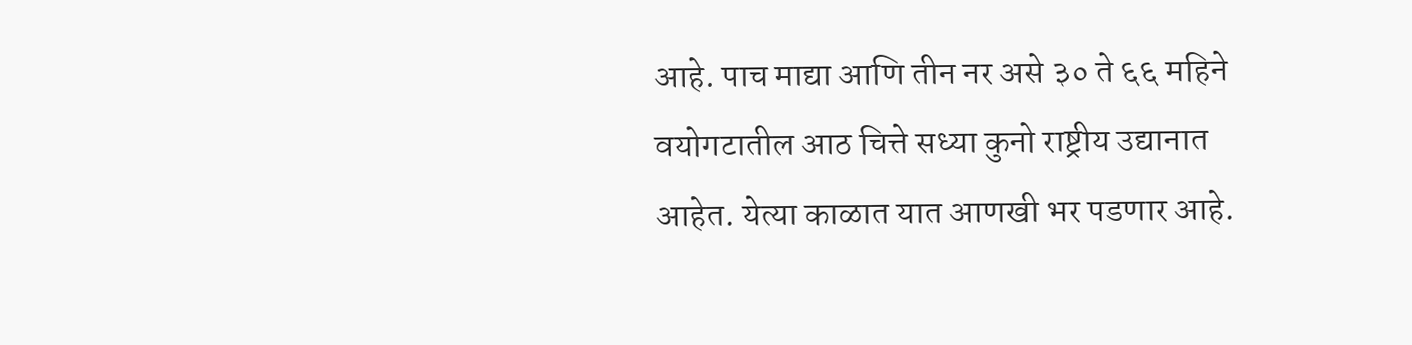आहे. पाच माद्या आणि तीन नर असे ३० ते ६६ महिने वयोगटातील आठ चित्ते सध्या कुनो राष्ट्रीय उद्यानात आहेत. येत्या काळात यात आणखी भर पडणार आहे.